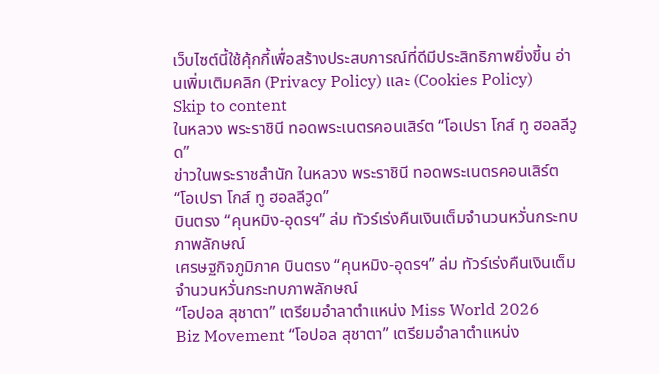เว็บไซต์นี้ใช้คุ้กกี้เพื่อสร้างประสบการณ์ที่ดีมีประสิทธิภาพยิ่งขี้น อ่านเพิ่มเติมคลิก (Privacy Policy) และ (Cookies Policy)
Skip to content
ในหลวง พระราชินี ทอดพระเนตรคอนเสิร์ต “โอเปรา โกส์ ทู ฮอลลีวูด”
ข่าวในพระราชสำนัก ในหลวง พระราชินี ทอดพระเนตรคอนเสิร์ต “โอเปรา โกส์ ทู ฮอลลีวูด”
บินตรง “คุนหมิง-อุดรฯ” ล่ม ทัวร์เร่งคืนเงินเต็มจำนวนหวั่นกระทบภาพลักษณ์
เศรษฐกิจภูมิภาค บินตรง “คุนหมิง-อุดรฯ” ล่ม ทัวร์เร่งคืนเงินเต็มจำนวนหวั่นกระทบภาพลักษณ์
“โอปอล สุชาตา” เตรียมอำลาตำแหน่ง Miss World 2026
Biz Movement “โอปอล สุชาตา” เตรียมอำลาตำแหน่ง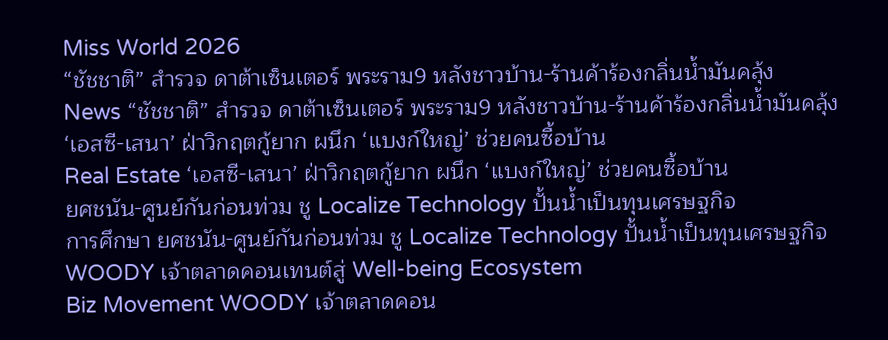Miss World 2026
“ชัชชาติ” สำรวจ ดาต้าเซ็นเตอร์ พระราม9 หลังชาวบ้าน-ร้านค้าร้องกลิ่นน้ำมันคลุ้ง
News “ชัชชาติ” สำรวจ ดาต้าเซ็นเตอร์ พระราม9 หลังชาวบ้าน-ร้านค้าร้องกลิ่นน้ำมันคลุ้ง
‘เอสซี-เสนา’ ฝ่าวิกฤตกู้ยาก ผนึก ‘แบงก์ใหญ่’ ช่วยคนซื้อบ้าน
Real Estate ‘เอสซี-เสนา’ ฝ่าวิกฤตกู้ยาก ผนึก ‘แบงก์ใหญ่’ ช่วยคนซื้อบ้าน
ยศชนัน-ศูนย์กันก่อนท่วม ชู Localize Technology ปั้นน้ำเป็นทุนเศรษฐกิจ
การศึกษา ยศชนัน-ศูนย์กันก่อนท่วม ชู Localize Technology ปั้นน้ำเป็นทุนเศรษฐกิจ
WOODY เจ้าตลาดคอนเทนต์สู่ Well-being Ecosystem
Biz Movement WOODY เจ้าตลาดคอน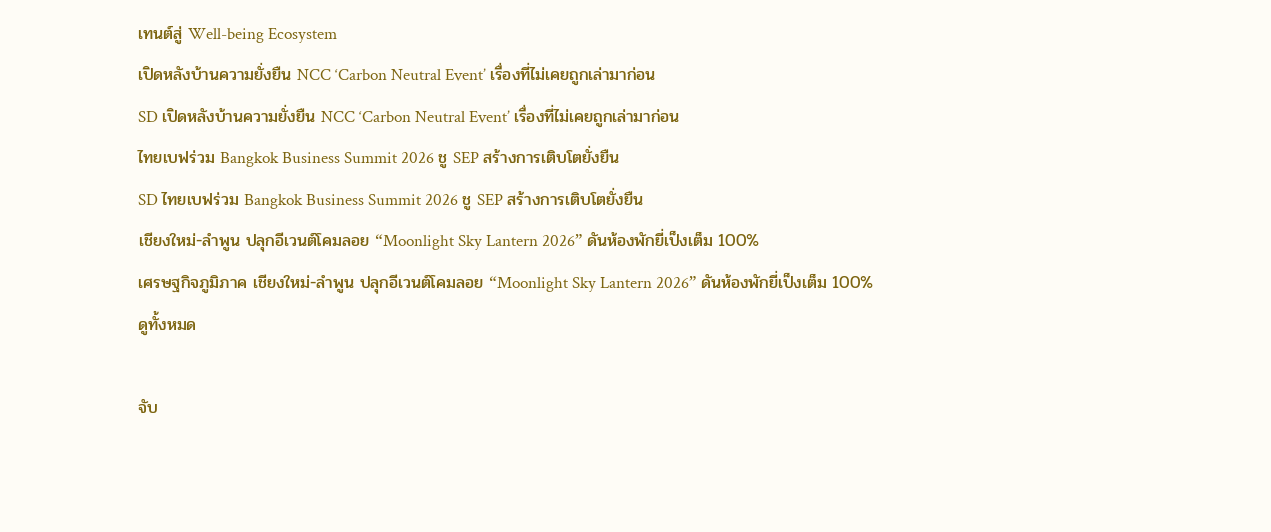เทนต์สู่ Well-being Ecosystem
เปิดหลังบ้านความยั่งยืน NCC ‘Carbon Neutral Event’ เรื่องที่ไม่เคยถูกเล่ามาก่อน
SD เปิดหลังบ้านความยั่งยืน NCC ‘Carbon Neutral Event’ เรื่องที่ไม่เคยถูกเล่ามาก่อน
ไทยเบฟร่วม Bangkok Business Summit 2026 ชู SEP สร้างการเติบโตยั่งยืน
SD ไทยเบฟร่วม Bangkok Business Summit 2026 ชู SEP สร้างการเติบโตยั่งยืน
เชียงใหม่-ลำพูน ปลุกอีเวนต์โคมลอย “Moonlight Sky Lantern 2026” ดันห้องพักยี่เป็งเต็ม 100%
เศรษฐกิจภูมิภาค เชียงใหม่-ลำพูน ปลุกอีเวนต์โคมลอย “Moonlight Sky Lantern 2026” ดันห้องพักยี่เป็งเต็ม 100%
ดูทั้งหมด

จับ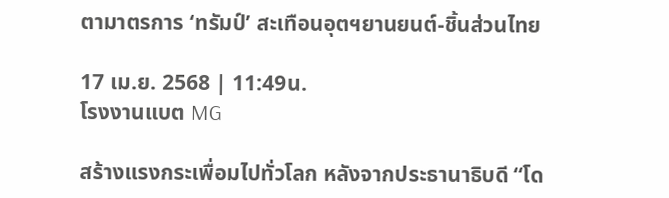ตามาตรการ ‘ทรัมป์’ สะเทือนอุตฯยานยนต์-ชิ้นส่วนไทย

17 เม.ย. 2568 | 11:49น.
โรงงานแบต MG

สร้างแรงกระเพื่อมไปทั่วโลก หลังจากประธานาธิบดี “โด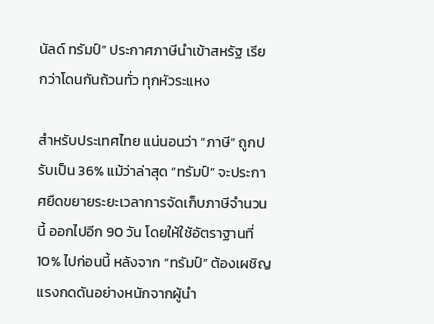นัลด์ ทรัมป์” ประกาศภาษีนำเข้าสหรัฐ เรียกว่าโดนกันถ้วนทั่ว ทุกหัวระแหง

สำหรับประเทศไทย แน่นอนว่า “ภาษี” ถูกปรับเป็น 36% แม้ว่าล่าสุด “ทรัมป์” จะประกาศยืดขยายระยะเวลาการจัดเก็บภาษีจำนวนนี้ ออกไปอีก 90 วัน โดยให้ใช้อัตราฐานที่ 10% ไปก่อนนี้ หลังจาก “ทรัมป์” ต้องเผชิญแรงกดดันอย่างหนักจากผู้นำ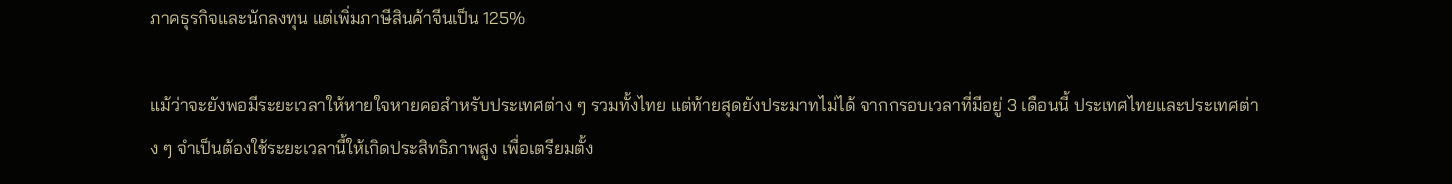ภาคธุรกิจและนักลงทุน แต่เพิ่มภาษีสินค้าจีนเป็น 125%

แม้ว่าจะยังพอมีระยะเวลาให้หายใจหายคอสำหรับประเทศต่าง ๆ รวมทั้งไทย แต่ท้ายสุดยังประมาทไม่ได้ จากกรอบเวลาที่มีอยู่ 3 เดือนนี้ ประเทศไทยและประเทศต่าง ๆ จำเป็นต้องใช้ระยะเวลานี้ให้เกิดประสิทธิภาพสูง เพื่อเตรียมตั้ง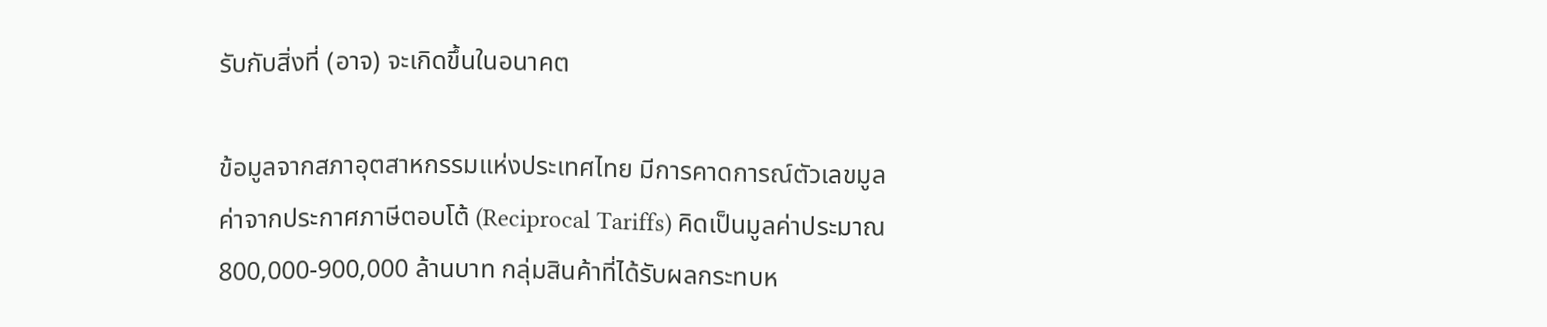รับกับสิ่งที่ (อาจ) จะเกิดขึ้นในอนาคต

ข้อมูลจากสภาอุตสาหกรรมแห่งประเทศไทย มีการคาดการณ์ตัวเลขมูลค่าจากประกาศภาษีตอบโต้ (Reciprocal Tariffs) คิดเป็นมูลค่าประมาณ 800,000-900,000 ล้านบาท กลุ่มสินค้าที่ได้รับผลกระทบห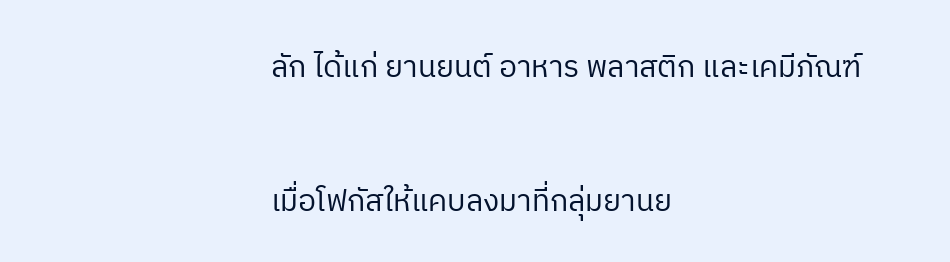ลัก ได้แก่ ยานยนต์ อาหาร พลาสติก และเคมีภัณฑ์

เมื่อโฟกัสให้แคบลงมาที่กลุ่มยานย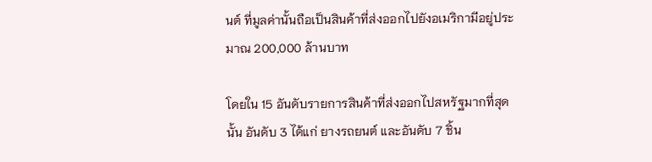นต์ ที่มูลค่านั้นถือเป็นสินค้าที่ส่งออกไปยังอเมริกามีอยู่ประมาณ 200,000 ล้านบาท

โดยใน 15 อันดับรายการสินค้าที่ส่งออกไปสหรัฐมากที่สุดนั้น อันดับ 3 ได้แก่ ยางรถยนต์ และอันดับ 7 ชิ้น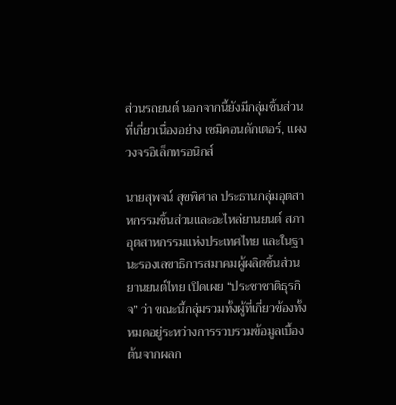ส่วนรถยนต์ นอกจากนี้ยังมีกลุ่มชิ้นส่วนที่เกี่ยวเนื่องอย่าง เซมิคอนดักเตอร์, แผงวงจรอิเล็กทรอนิกส์

นายสุพจน์ สุขพิศาล ประธานกลุ่มอุตสาหกรรมชิ้นส่วนและอะไหล่ยานยนต์ สภาอุตสาหกรรมแห่งประเทศไทย และในฐานะรองเลขาธิการสมาคมผู้ผลิตชิ้นส่วนยานยนต์ไทย เปิดเผย “ประชาชาติธุรกิจ” ว่า ขณะนี้กลุ่มรวมทั้งผู้ที่เกี่ยวข้องทั้งหมดอยู่ระหว่างการรวบรวมข้อมูลเบื้องต้นจากผลก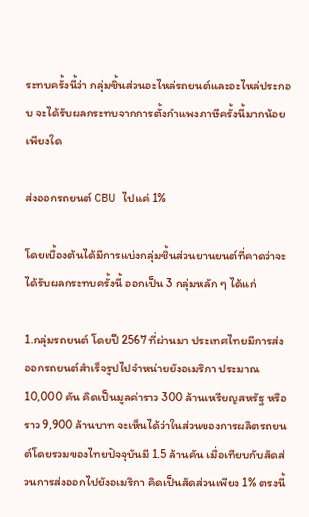ระทบครั้งนี้ว่า กลุ่มชิ้นส่วนอะไหล่รถยนต์และอะไหล่ประกอบ จะได้รับผลกระทบจากการตั้งกำแพงภาษีครั้งนี้มากน้อยเพียงใด

ส่งออกรถยนต์ CBU ไปแค่ 1%

โดยเบื้องต้นได้มีการแบ่งกลุ่มชิ้นส่วนยานยนต์ที่คาดว่าจะได้รับผลกระทบครั้งนี้ ออกเป็น 3 กลุ่มหลัก ๆ ได้แก่

1.กลุ่มรถยนต์ โดยปี 2567 ที่ผ่านมา ประเทศไทยมีการส่งออกรถยนต์สำเร็จรูปไปจำหน่ายยังอเมริกา ประมาณ 10,000 คัน คิดเป็นมูลค่าราว 300 ล้านเหรียญสหรัฐ หรือราว 9,900 ล้านบาท จะเห็นได้ว่าในส่วนของการผลิตรถยนต์โดยรวมของไทยปัจจุบันมี 1.5 ล้านคัน เมื่อเทียบกับสัดส่วนการส่งออกไปยังอเมริกา คิดเป็นสัดส่วนเพียง 1% ตรงนี้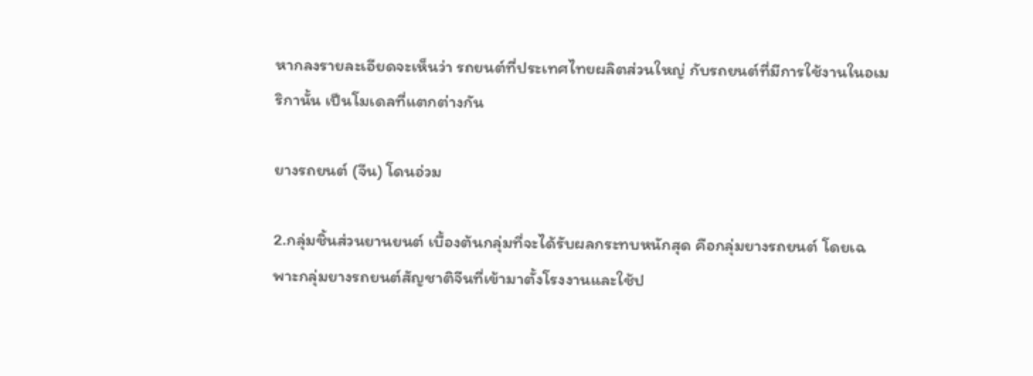หากลงรายละเอียดจะเห็นว่า รถยนต์ที่ประเทศไทยผลิตส่วนใหญ่ กับรถยนต์ที่มีการใช้งานในอเมริกานั้น เป็นโมเดลที่แตกต่างกัน

ยางรถยนต์ (จีน) โดนอ่วม

2.กลุ่มชิ้นส่วนยานยนต์ เบื้องต้นกลุ่มที่จะได้รับผลกระทบหนักสุด คือกลุ่มยางรถยนต์ โดยเฉพาะกลุ่มยางรถยนต์สัญชาติจีนที่เข้ามาตั้งโรงงานและใช้ป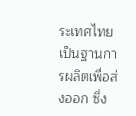ระเทศไทยเป็นฐานการผลิตเพื่อส่งออก ซึ่ง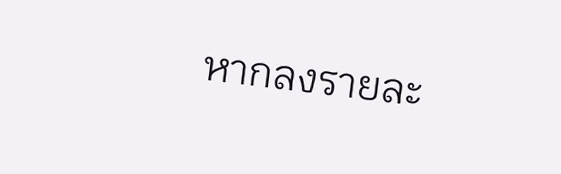หากลงรายละ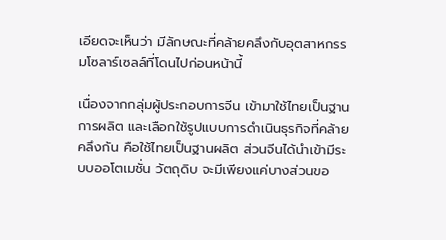เอียดจะเห็นว่า มีลักษณะที่คล้ายคลึงกับอุตสาหกรรมโซลาร์เซลล์ที่โดนไปก่อนหน้านี้

เนื่องจากกลุ่มผู้ประกอบการจีน เข้ามาใช้ไทยเป็นฐานการผลิต และเลือกใช้รูปแบบการดำเนินธุรกิจที่คล้ายคลึงกัน คือใช้ไทยเป็นฐานผลิต ส่วนจีนได้นำเข้ามีระบบออโตเมชั่น วัตถุดิบ จะมีเพียงแค่บางส่วนขอ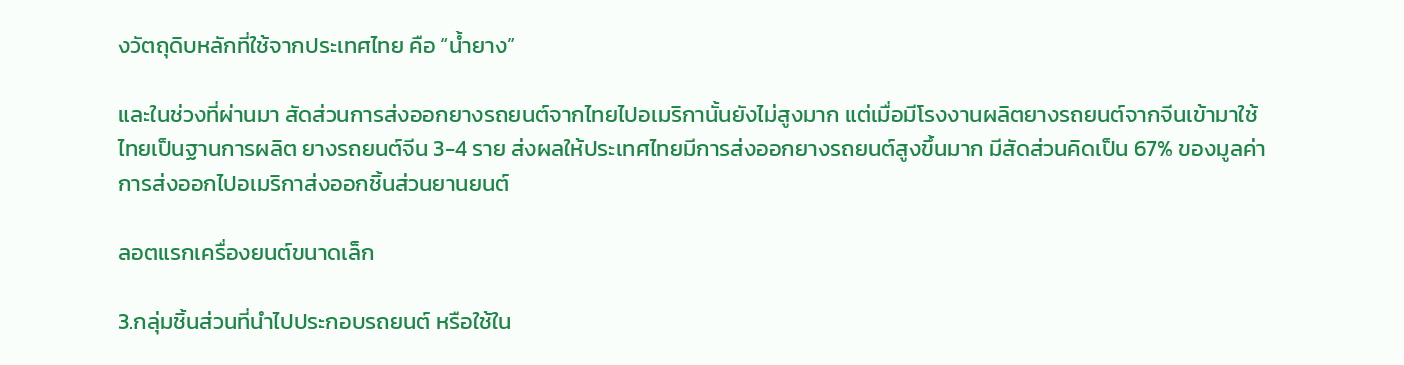งวัตถุดิบหลักที่ใช้จากประเทศไทย คือ “น้ำยาง”

และในช่วงที่ผ่านมา สัดส่วนการส่งออกยางรถยนต์จากไทยไปอเมริกานั้นยังไม่สูงมาก แต่เมื่อมีโรงงานผลิตยางรถยนต์จากจีนเข้ามาใช้ไทยเป็นฐานการผลิต ยางรถยนต์จีน 3-4 ราย ส่งผลให้ประเทศไทยมีการส่งออกยางรถยนต์สูงขึ้นมาก มีสัดส่วนคิดเป็น 67% ของมูลค่าการส่งออกไปอเมริกาส่งออกชิ้นส่วนยานยนต์

ลอตแรกเครื่องยนต์ขนาดเล็ก

3.กลุ่มชิ้นส่วนที่นำไปประกอบรถยนต์ หรือใช้ใน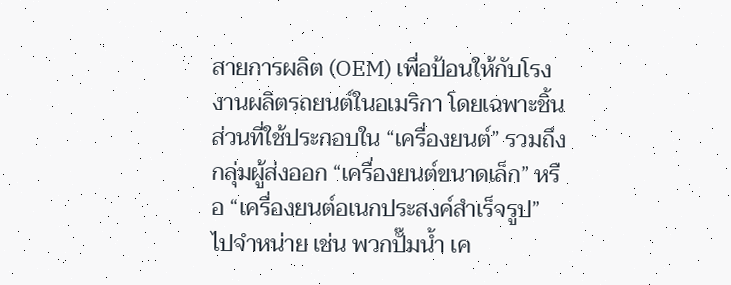สายการผลิต (OEM) เพื่อป้อนให้กับโรงงานผลิตรถยนต์ในอเมริกา โดยเฉพาะชิ้นส่วนที่ใช้ประกอบใน “เครื่องยนต์” รวมถึงกลุ่มผู้ส่งออก “เครื่องยนต์ขนาดเล็ก” หรือ “เครื่องยนต์อเนกประสงค์สำเร็จรูป” ไปจำหน่าย เช่น พวกปั๊มน้ำ เค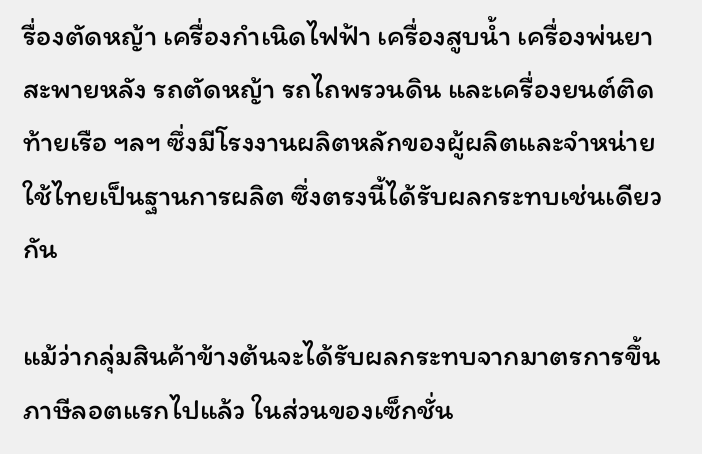รื่องตัดหญ้า เครื่องกำเนิดไฟฟ้า เครื่องสูบน้ำ เครื่องพ่นยาสะพายหลัง รถตัดหญ้า รถไถพรวนดิน และเครื่องยนต์ติดท้ายเรือ ฯลฯ ซึ่งมีโรงงานผลิตหลักของผู้ผลิตและจำหน่ายใช้ไทยเป็นฐานการผลิต ซึ่งตรงนี้ได้รับผลกระทบเช่นเดียวกัน

แม้ว่ากลุ่มสินค้าข้างต้นจะได้รับผลกระทบจากมาตรการขึ้นภาษีลอตแรกไปแล้ว ในส่วนของเซ็กชั่น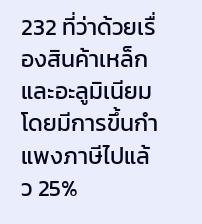232 ที่ว่าด้วยเรื่องสินค้าเหล็กและอะลูมิเนียม โดยมีการขึ้นกำแพงภาษีไปแล้ว 25%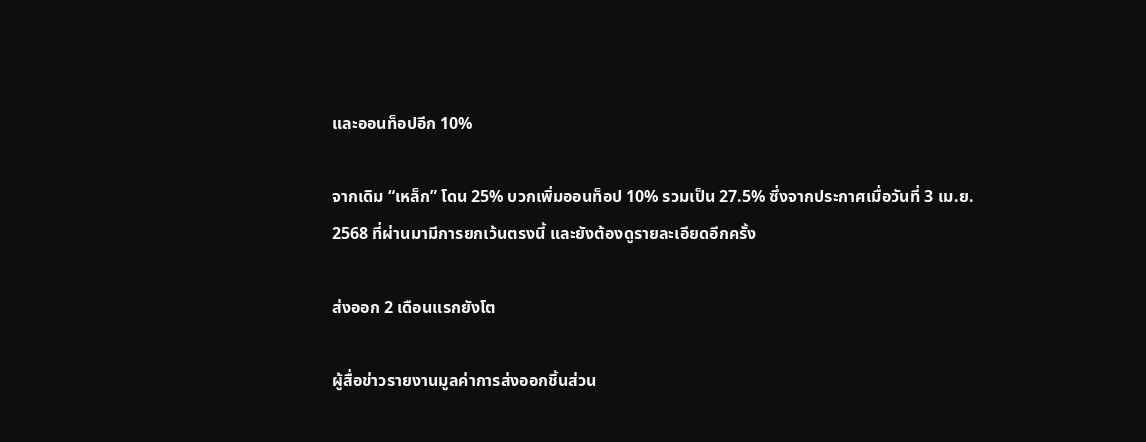และออนท็อปอีก 10%

จากเดิม “เหล็ก” โดน 25% บวกเพิ่มออนท็อป 10% รวมเป็น 27.5% ซึ่งจากประกาศเมื่อวันที่ 3 เม.ย. 2568 ที่ผ่านมามีการยกเว้นตรงนี้ และยังต้องดูรายละเอียดอีกครั้ง

ส่งออก 2 เดือนแรกยังโต

ผู้สื่อข่าวรายงานมูลค่าการส่งออกชิ้นส่วน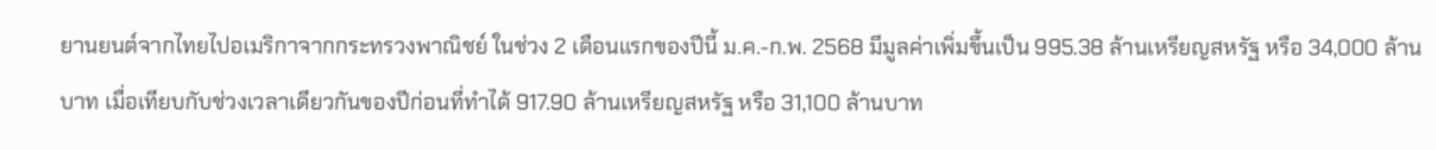ยานยนต์จากไทยไปอเมริกาจากกระทรวงพาณิชย์ ในช่วง 2 เดือนแรกของปีนี้ ม.ค.-ก.พ. 2568 มีมูลค่าเพิ่มขึ้นเป็น 995.38 ล้านเหรียญสหรัฐ หรือ 34,000 ล้านบาท เมื่อเทียบกับช่วงเวลาเดียวกันของปีก่อนที่ทำได้ 917.90 ล้านเหรียญสหรัฐ หรือ 31,100 ล้านบาท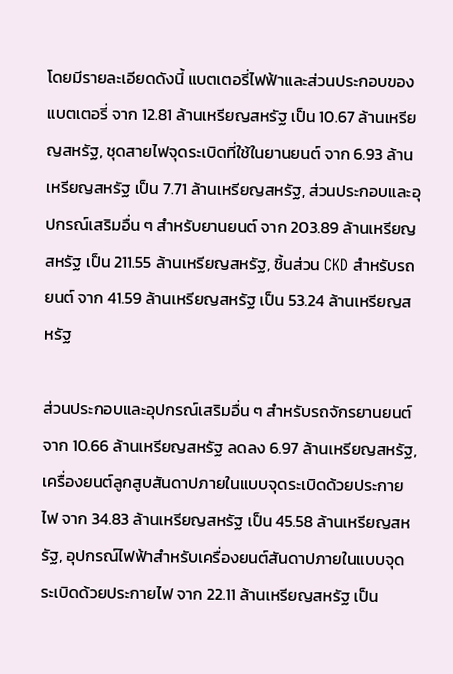โดยมีรายละเอียดดังนี้ แบตเตอรี่ไฟฟ้าและส่วนประกอบของแบตเตอรี่ จาก 12.81 ล้านเหรียญสหรัฐ เป็น 10.67 ล้านเหรียญสหรัฐ, ชุดสายไฟจุดระเบิดที่ใช้ในยานยนต์ จาก 6.93 ล้านเหรียญสหรัฐ เป็น 7.71 ล้านเหรียญสหรัฐ, ส่วนประกอบและอุปกรณ์เสริมอื่น ๆ สำหรับยานยนต์ จาก 203.89 ล้านเหรียญสหรัฐ เป็น 211.55 ล้านเหรียญสหรัฐ, ชิ้นส่วน CKD สำหรับรถยนต์ จาก 41.59 ล้านเหรียญสหรัฐ เป็น 53.24 ล้านเหรียญสหรัฐ

ส่วนประกอบและอุปกรณ์เสริมอื่น ๆ สำหรับรถจักรยานยนต์ จาก 10.66 ล้านเหรียญสหรัฐ ลดลง 6.97 ล้านเหรียญสหรัฐ, เครื่องยนต์ลูกสูบสันดาปภายในแบบจุดระเบิดด้วยประกายไฟ จาก 34.83 ล้านเหรียญสหรัฐ เป็น 45.58 ล้านเหรียญสหรัฐ, อุปกรณ์ไฟฟ้าสำหรับเครื่องยนต์สันดาปภายในแบบจุดระเบิดด้วยประกายไฟ จาก 22.11 ล้านเหรียญสหรัฐ เป็น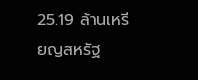25.19 ล้านเหรียญสหรัฐ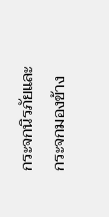กระจกนิรภัยและกระจกมองข้าง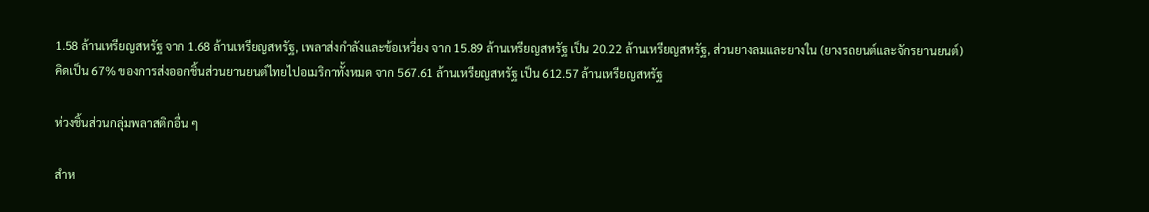1.58 ล้านเหรียญสหรัฐ จาก 1.68 ล้านเหรียญสหรัฐ, เพลาส่งกำลังและข้อเหวี่ยง จาก 15.89 ล้านเหรียญสหรัฐ เป็น 20.22 ล้านเหรียญสหรัฐ, ส่วนยางลมและยางใน (ยางรถยนต์และจักรยานยนต์) คิดเป็น 67% ของการส่งออกชิ้นส่วนยานยนต์ไทยไปอเมริกาทั้งหมด จาก 567.61 ล้านเหรียญสหรัฐ เป็น 612.57 ล้านเหรียญสหรัฐ

ห่วงชิ้นส่วนกลุ่มพลาสติกอื่น ๆ

สำห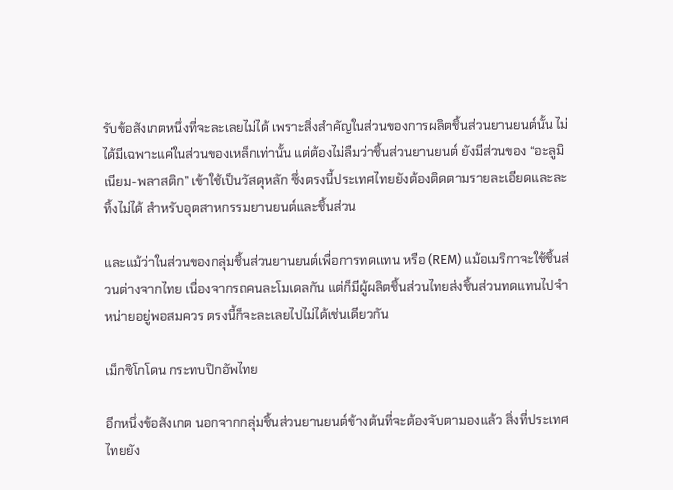รับข้อสังเกตหนึ่งที่จะละเลยไม่ได้ เพราะสิ่งสำคัญในส่วนของการผลิตชิ้นส่วนยานยนต์นั้น ไม่ได้มีเฉพาะแค่ในส่วนของเหล็กเท่านั้น แต่ต้องไม่ลืมว่าชิ้นส่วนยานยนต์ ยังมีส่วนของ “อะลูมิเนียม-พลาสติก” เข้าใช้เป็นวัสดุหลัก ซึ่งตรงนี้ประเทศไทยยังต้องติดตามรายละเอียดและละทิ้งไม่ได้ สำหรับอุตสาหกรรมยานยนต์และชิ้นส่วน

และแม้ว่าในส่วนของกลุ่มชิ้นส่วนยานยนต์เพื่อการทดเเทน หรือ (REM) แม้อเมริกาจะใช้ชิ้นส่วนต่างจากไทย เนื่องจากรถคนละโมเดลกัน แต่ก็มีผู้ผลิตชิ้นส่วนไทยส่งชิ้นส่วนทดแทนไปจำหน่ายอยู่พอสมควร ตรงนี้ก็จะละเลยไปไม่ได้เช่นเดียวกัน

เม็กซิโกโดน กระทบปิกอัพไทย

อีกหนึ่งข้อสังเกต นอกจากกลุ่มชิ้นส่วนยานยนต์ข้างต้นที่จะต้องจับตามองแล้ว สิ่งที่ประเทศไทยยัง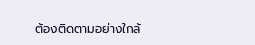ต้องติดตามอย่างใกล้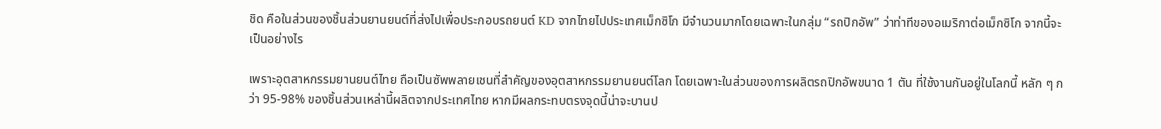ชิด คือในส่วนของชิ้นส่วนยานยนต์ที่ส่งไปเพื่อประกอบรถยนต์ KD จากไทยไปประเทศเม็กซิโก มีจำนวนมากโดยเฉพาะในกลุ่ม “รถปิกอัพ” ว่าท่าทีของอเมริกาต่อเม็กซิโก จากนี้จะเป็นอย่างไร

เพราะอุตสาหกรรมยานยนต์ไทย ถือเป็นซัพพลายเชนที่สำคัญของอุตสาหกรรมยานยนต์โลก โดยเฉพาะในส่วนของการผลิตรถปิกอัพขนาด 1 ตัน ที่ใช้งานกันอยู่ในโลกนี้ หลัก ๆ กว่า 95-98% ของชิ้นส่วนเหล่านี้ผลิตจากประเทศไทย หากมีผลกระทบตรงจุดนี้น่าจะบานป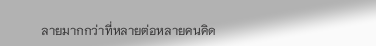ลายมากกว่าที่หลายต่อหลายคนคิด